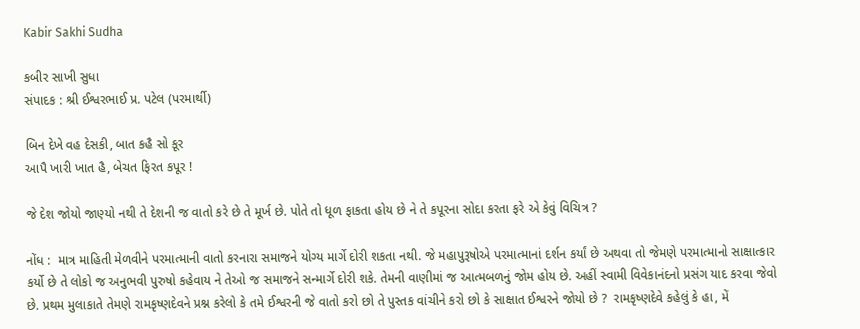Kabir Sakhi Sudha

કબીર સાખી સુધા
સંપાદક : શ્રી ઈશ્વરભાઈ પ્ર. પટેલ (પરમાર્થી)

બિન દેખે વહ દેસકી, બાત કહૈ સો કૂર
આપૈ ખારી ખાત હૈ, બેચત ફિરત કપૂર !

જે દેશ જોયો જાણ્યો નથી તે દેશની જ વાતો કરે છે તે મૂર્ખ છે. પોતે તો ધૂળ ફાકતા હોય છે ને તે કપૂરના સોદા કરતા ફરે એ કેવું વિચિત્ર ?

નોંધ :  માત્ર માહિતી મેળવીને પરમાત્માની વાતો કરનારા સમાજને યોગ્ય માર્ગે દોરી શકતા નથી. જે મહાપુરૂષોએ પરમાત્માનાં દર્શન કર્યાં છે અથવા તો જેમણે પરમાત્માનો સાક્ષાત્કાર કર્યો છે તે લોકો જ અનુભવી પુરુષો કહેવાય ને તેઓ જ સમાજને સન્માર્ગે દોરી શકે. તેમની વાણીમાં જ આત્મબળનું જોમ હોય છે. અહીં સ્વામી વિવેકાનંદનો પ્રસંગ યાદ કરવા જેવો છે. પ્રથમ મુલાકાતે તેમણે રામકૃષ્ણદેવને પ્રશ્ન કરેલો કે તમે ઈશ્વરની જે વાતો કરો છો તે પુસ્તક વાંચીને કરો છો કે સાક્ષાત ઈશ્વરને જોયો છે ?  રામકૃષ્ણદેવે કહેલું કે હા, મેં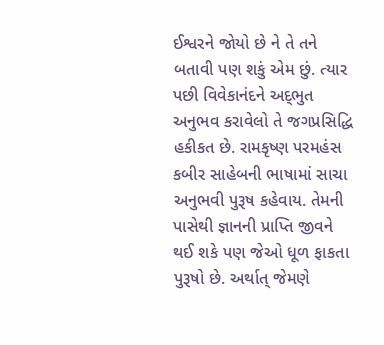ઈશ્વરને જોયો છે ને તે તને બતાવી પણ શકું એમ છું. ત્યાર પછી વિવેકાનંદને અદ્‌ભુત અનુભવ કરાવેલો તે જગપ્રસિદ્ધિ હકીકત છે. રામકૃષ્ણ પરમહંસ કબીર સાહેબની ભાષામાં સાચા અનુભવી પુરૂષ કહેવાય. તેમની પાસેથી જ્ઞાનની પ્રાપ્તિ જીવને થઈ શકે પણ જેઓ ધૂળ ફાકતા પુરૂષો છે. અર્થાત્ જેમણે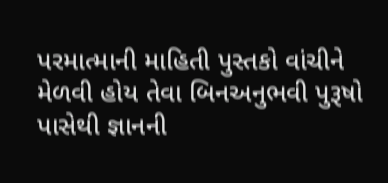પરમાત્માની માહિતી પુસ્તકો વાંચીને મેળવી હોય તેવા બિનઅનુભવી પુરૂષો પાસેથી જ્ઞાનની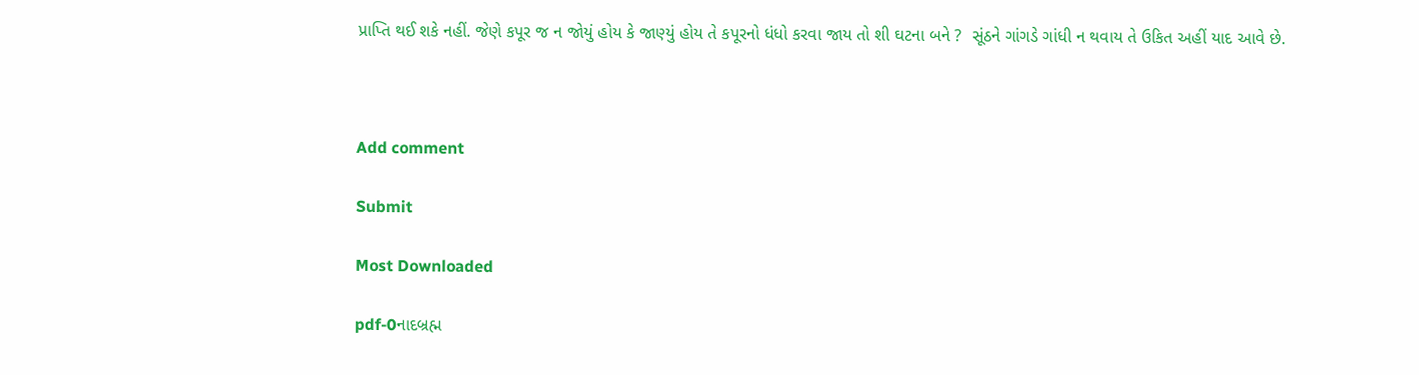પ્રાપ્તિ થઈ શકે નહીં. જેણે કપૂર જ ન જોયું હોય કે જાણ્યું હોય તે કપૂરનો ધંધો કરવા જાય તો શી ઘટના બને ?  સૂંઠને ગાંગડે ગાંધી ન થવાય તે ઉકિત અહીં યાદ આવે છે.



Add comment

Submit

Most Downloaded

pdf-0નાદબ્રહ્મ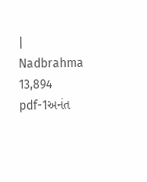| Nadbrahma 13,894
pdf-1અનંત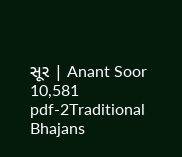સૂર | Anant Soor 10,581
pdf-2Traditional Bhajans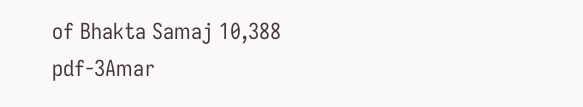of Bhakta Samaj 10,388
pdf-3Amar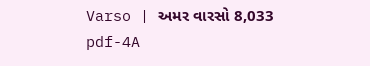Varso | અમર વારસો 8,033
pdf-4A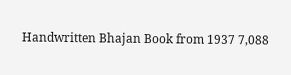Handwritten Bhajan Book from 1937 7,088